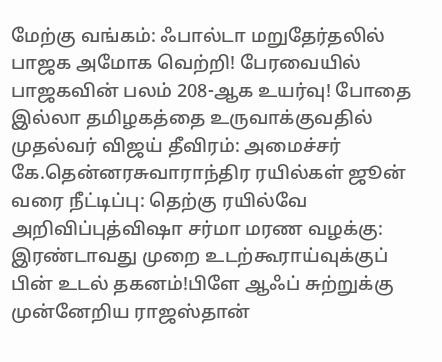மேற்கு வங்கம்: ஃபால்டா மறுதேர்தலில் பாஜக அமோக வெற்றி! பேரவையில் பாஜகவின் பலம் 208-ஆக உயர்வு! போதை இல்லா தமிழகத்தை உருவாக்குவதில் முதல்வர் விஜய் தீவிரம்: அமைச்சர் கே.தென்னரசுவாராந்திர ரயில்கள் ஜூன் வரை நீட்டிப்பு: தெற்கு ரயில்வே அறிவிப்புத்விஷா சர்மா மரண வழக்கு: இரண்டாவது முறை உடற்கூராய்வுக்குப் பின் உடல் தகனம்!பிளே ஆஃப் சுற்றுக்கு முன்னேறிய ராஜஸ்தான்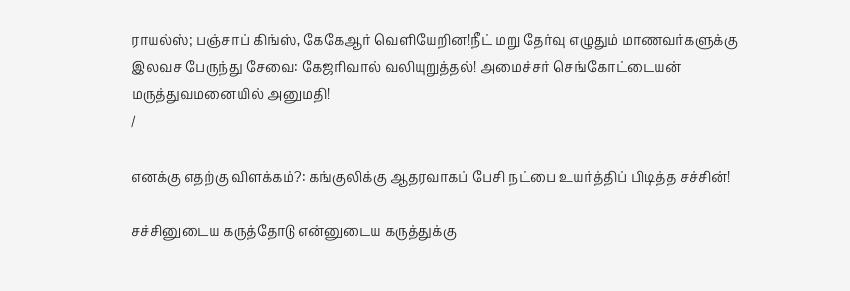ராயல்ஸ்; பஞ்சாப் கிங்ஸ், கேகேஆர் வெளியேறின!நீட் மறு தேர்வு எழுதும் மாணவர்களுக்கு இலவச பேருந்து சேவை: கேஜரிவால் வலியுறுத்தல்! அமைச்சர் செங்கோட்டையன் மருத்துவமனையில் அனுமதி!
/

எனக்கு எதற்கு விளக்கம்?: கங்குலிக்கு ஆதரவாகப் பேசி நட்பை உயர்த்திப் பிடித்த சச்சின்!

சச்சினுடைய கருத்தோடு என்னுடைய கருத்துக்கு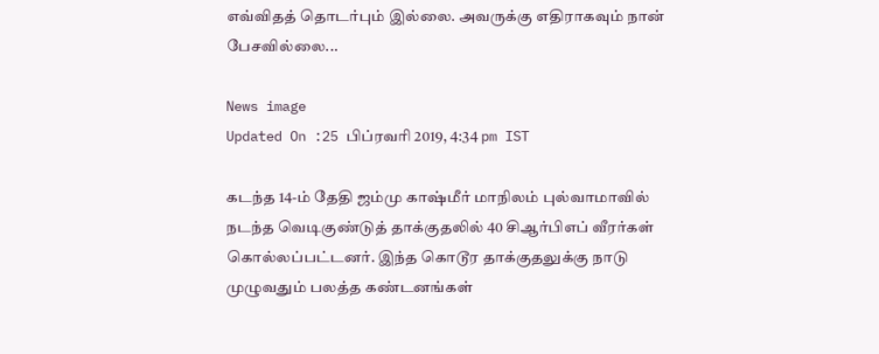எவ்விதத் தொடர்பும் இல்லை. அவருக்கு எதிராகவும் நான் பேசவில்லை...

News image
Updated On :25 பிப்ரவரி 2019, 4:34 pm IST

கடந்த 14-ம் தேதி ஜம்மு காஷ்மீர் மாநிலம் புல்வாமாவில் நடந்த வெடிகுண்டுத் தாக்குதலில் 40 சிஆர்பிஎப் வீரர்கள் கொல்லப்பட்டனர். இந்த கொடூர தாக்குதலுக்கு நாடு முழுவதும் பலத்த கண்டனங்கள்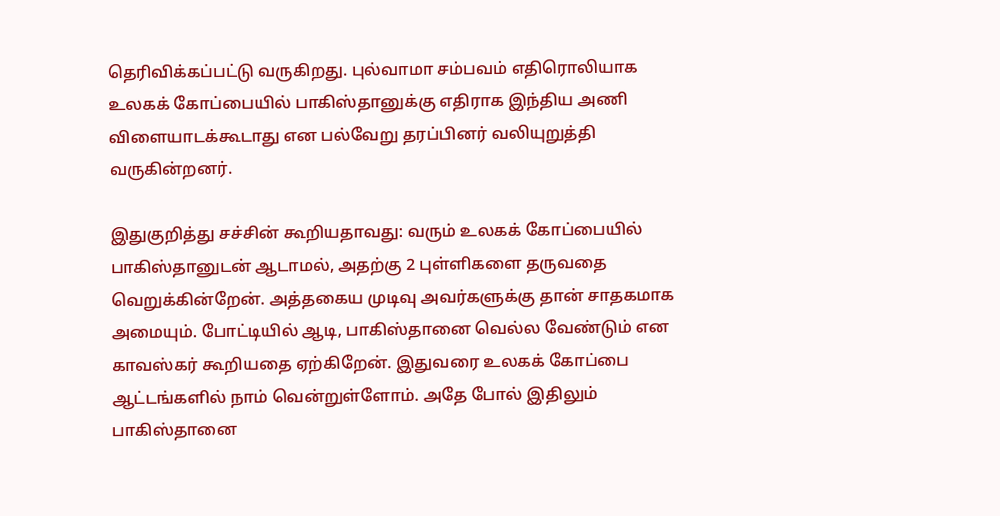தெரிவிக்கப்பட்டு வருகிறது. புல்வாமா சம்பவம் எதிரொலியாக உலகக் கோப்பையில் பாகிஸ்தானுக்கு எதிராக இந்திய அணி விளையாடக்கூடாது என பல்வேறு தரப்பினர் வலியுறுத்தி வருகின்றனர்.

இதுகுறித்து சச்சின் கூறியதாவது: வரும் உலகக் கோப்பையில் பாகிஸ்தானுடன் ஆடாமல், அதற்கு 2 புள்ளிகளை தருவதை வெறுக்கின்றேன். அத்தகைய முடிவு அவர்களுக்கு தான் சாதகமாக அமையும். போட்டியில் ஆடி, பாகிஸ்தானை வெல்ல வேண்டும் என காவஸ்கர் கூறியதை ஏற்கிறேன். இதுவரை உலகக் கோப்பை ஆட்டங்களில் நாம் வென்றுள்ளோம். அதே போல் இதிலும் பாகிஸ்தானை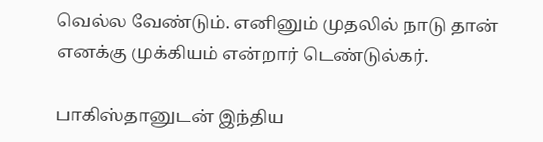வெல்ல வேண்டும். எனினும் முதலில் நாடு தான் எனக்கு முக்கியம் என்றார் டெண்டுல்கர்.

பாகிஸ்தானுடன் இந்திய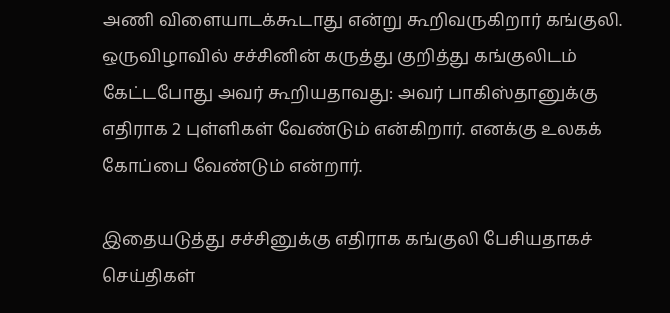அணி விளையாடக்கூடாது என்று கூறிவருகிறார் கங்குலி. ஒருவிழாவில் சச்சினின் கருத்து குறித்து கங்குலிடம் கேட்டபோது அவர் கூறியதாவது: அவர் பாகிஸ்தானுக்கு எதிராக 2 புள்ளிகள் வேண்டும் என்கிறார். எனக்கு உலகக் கோப்பை வேண்டும் என்றார்.

இதையடுத்து சச்சினுக்கு எதிராக கங்குலி பேசியதாகச் செய்திகள்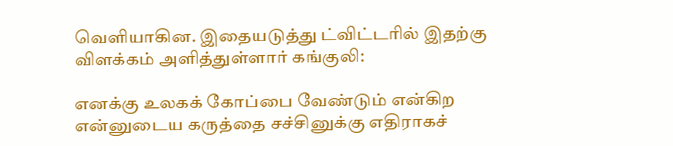வெளியாகின. இதையடுத்து ட்விட்டரில் இதற்கு விளக்கம் அளித்துள்ளார் கங்குலி:

எனக்கு உலகக் கோப்பை வேண்டும் என்கிற என்னுடைய கருத்தை சச்சினுக்கு எதிராகச்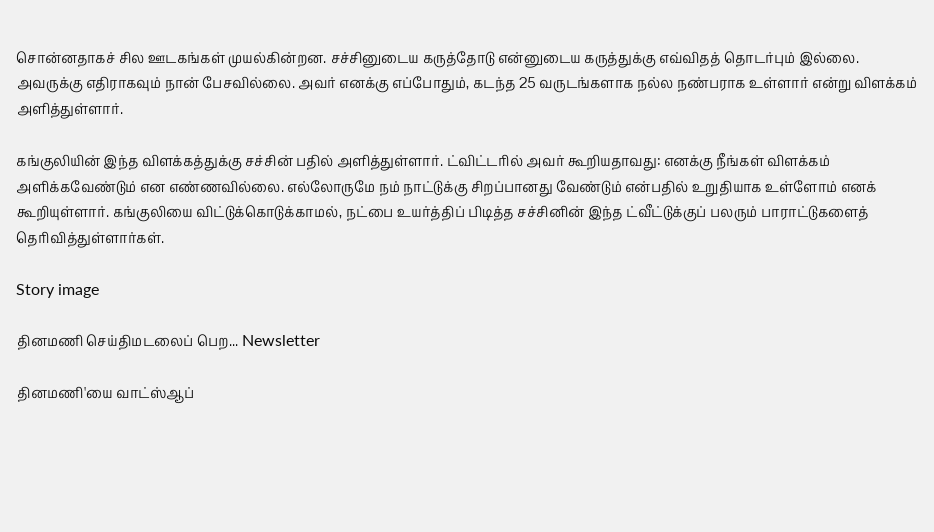சொன்னதாகச் சில ஊடகங்கள் முயல்கின்றன. சச்சினுடைய கருத்தோடு என்னுடைய கருத்துக்கு எவ்விதத் தொடர்பும் இல்லை. அவருக்கு எதிராகவும் நான் பேசவில்லை. அவர் எனக்கு எப்போதும், கடந்த 25 வருடங்களாக நல்ல நண்பராக உள்ளார் என்று விளக்கம் அளித்துள்ளார்.

கங்குலியின் இந்த விளக்கத்துக்கு சச்சின் பதில் அளித்துள்ளார். ட்விட்டரில் அவர் கூறியதாவது: எனக்கு நீங்கள் விளக்கம் அளிக்கவேண்டும் என எண்ணவில்லை. எல்லோருமே நம் நாட்டுக்கு சிறப்பானது வேண்டும் என்பதில் உறுதியாக உள்ளோம் எனக் கூறியுள்ளார். கங்குலியை விட்டுக்கொடுக்காமல், நட்பை உயர்த்திப் பிடித்த சச்சினின் இந்த ட்வீட்டுக்குப் பலரும் பாராட்டுகளைத் தெரிவித்துள்ளார்கள்.

Story image

தினமணி செய்திமடலைப் பெற... Newsletter

தினமணி'யை வாட்ஸ்ஆப்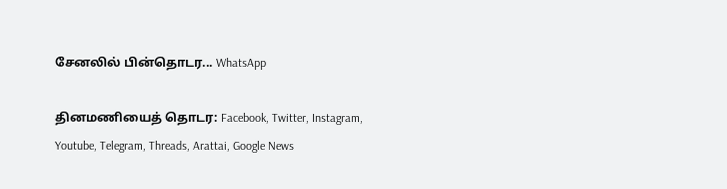சேனலில் பின்தொடர... WhatsApp

தினமணியைத் தொடர: Facebook, Twitter, Instagram, Youtube, Telegram, Threads, Arattai, Google News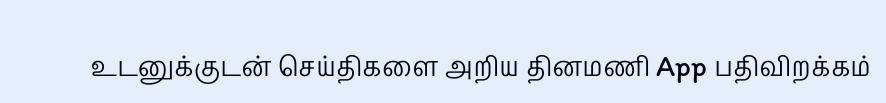உடனுக்குடன் செய்திகளை அறிய தினமணி App பதிவிறக்கம்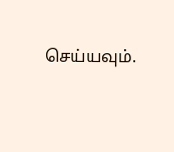செய்யவும்.